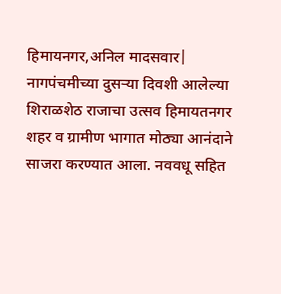हिमायनगर,अनिल मादसवार| नागपंचमीच्या दुसऱ्या दिवशी आलेल्या शिराळशेठ राजाचा उत्सव हिमायतनगर शहर व ग्रामीण भागात मोठ्या आनंदाने साजरा करण्यात आला. नववधू सहित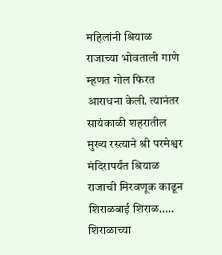महिलांनी श्रियाळ राजाच्या भोवताली गाणे म्हणत गोल फिरत आराधना केली. त्यानंतर सायंकाळी शहरातील मुख्य रस्त्याने श्री परमेश्वर मंदिरापर्यंत श्रियाळ राजाची मिरवणूक काढून शिराळबाई शिराळ….. शिराळाच्या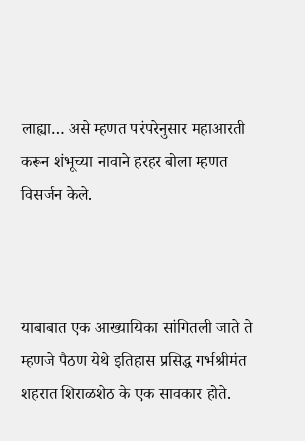लाह्या… असे म्हणत परंपरेनुसार महाआरती करून शंभूच्या नावाने हरहर बोला म्हणत विसर्जन केले.



याबाबात एक आख्यायिका सांगितली जाते ते म्हणजे पैठण येथे इतिहास प्रसिद्ध गर्भश्रीमंत शहरात शिराळशेठ के एक सावकार होते.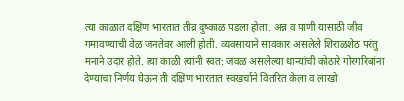त्या काळात दक्षिण भारतात तीव्र दुष्काळ पडला होता. अन्न व पाणी यासाठी जीव गमावण्याची वेळ जनतेवर आली होती. व्यवसायाने सावकार असलेले शिराळशेठ परंतु मनाने उदार होते. त्या काळी त्यांनी स्वत: जवळ असलेल्या धान्यांची कोठारे गोरगरिबांना देण्याचा निर्णय घेऊन ती दक्षिण भारतात स्वखर्चाने वितरित केला व लाखो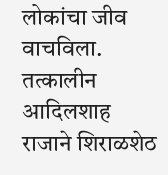लोकांचा जीव वाचविला. तत्कालीन आदिलशाह राजाने शिराळशेठ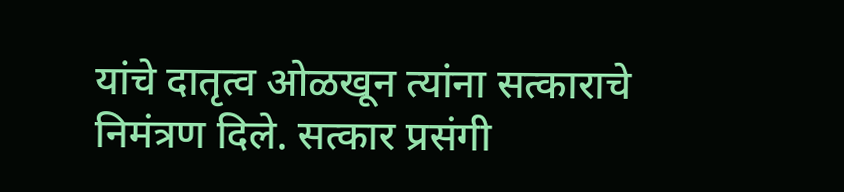यांचे दातृत्व ओळखून त्यांना सत्काराचे निमंत्रण दिले. सत्कार प्रसंगी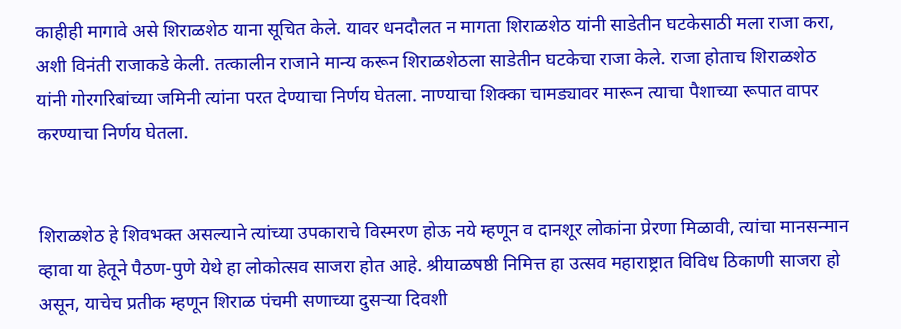काहीही मागावे असे शिराळशेठ याना सूचित केले. यावर धनदौलत न मागता शिराळशेठ यांनी साडेतीन घटकेसाठी मला राजा करा, अशी विनंती राजाकडे केली. तत्कालीन राजाने मान्य करून शिराळशेठला साडेतीन घटकेचा राजा केले. राजा होताच शिराळशेठ यांनी गोरगरिबांच्या जमिनी त्यांना परत देण्याचा निर्णय घेतला. नाण्याचा शिक्का चामड्यावर मारून त्याचा पैशाच्या रूपात वापर करण्याचा निर्णय घेतला.


शिराळशेठ हे शिवभक्त असल्याने त्यांच्या उपकाराचे विस्मरण होऊ नये म्हणून व दानशूर लोकांना प्रेरणा मिळावी, त्यांचा मानसन्मान व्हावा या हेतूने पैठण-पुणे येथे हा लोकोत्सव साजरा होत आहे. श्रीयाळषष्ठी निमित्त हा उत्सव महाराष्ट्रात विविध ठिकाणी साजरा हो असून, याचेच प्रतीक म्हणून शिराळ पंचमी सणाच्या दुसऱ्या दिवशी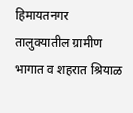हिमायतनगर तालुक्यातील ग्रामीण भागात व शहरात श्रियाळ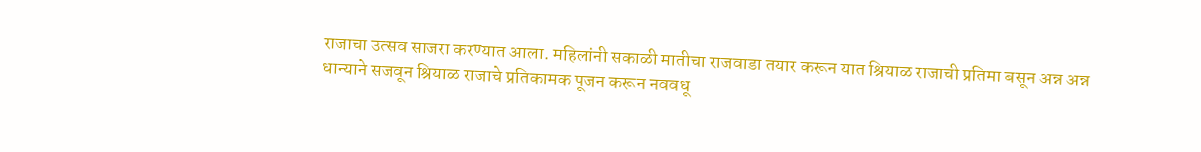राजाचा उत्सव साजरा करण्यात आला. महिलांनी सकाळी मातीचा राजवाडा तयार करून यात श्रियाळ राजाची प्रतिमा बसून अन्न अन्न धान्याने सजवून श्रियाळ राजाचे प्रतिकामक पूजन करून नववधू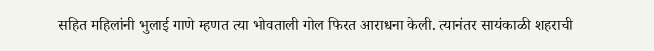सहित महिलांनी भुलाई गाणे म्हणत त्या भोवताली गोल फिरत आराधना केली. त्यानंतर सायंकाळी शहराची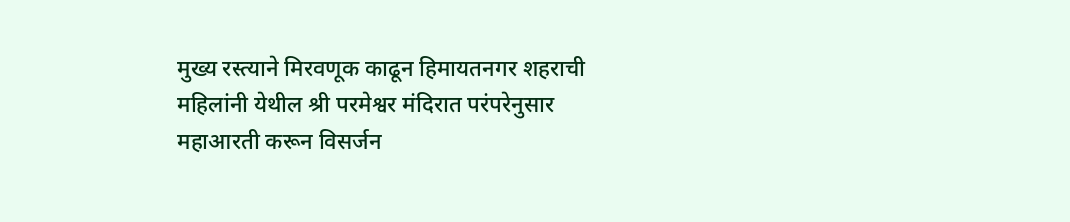मुख्य रस्त्याने मिरवणूक काढून हिमायतनगर शहराची महिलांनी येथील श्री परमेश्वर मंदिरात परंपरेनुसार महाआरती करून विसर्जन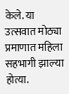केले. या उत्सवात मोठ्या प्रमाणात महिला सहभागी झाल्या होत्या.